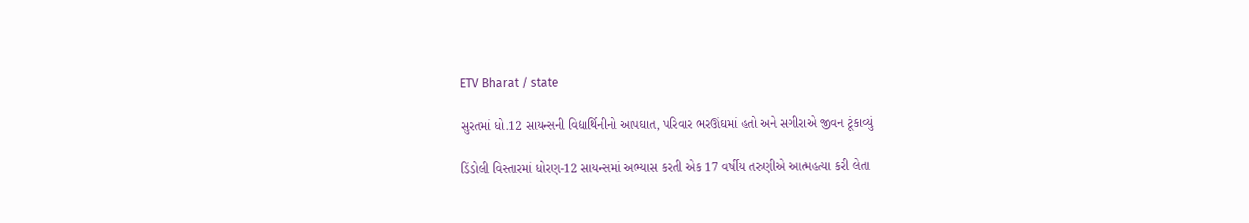ETV Bharat / state

સુરતમાં ધો.12 સાયન્સની વિદ્યાર્થિનીનો આપઘાત, પરિવાર ભરઊંઘમાં હતો અને સગીરાએ જીવન ટૂંકાવ્યું

ડિંડોલી વિસ્તારમાં ધોરણ-12 સાયન્સમાં અભ્યાસ કરતી એક 17 વર્ષીય તરુણીએ આત્મહત્યા કરી લેતા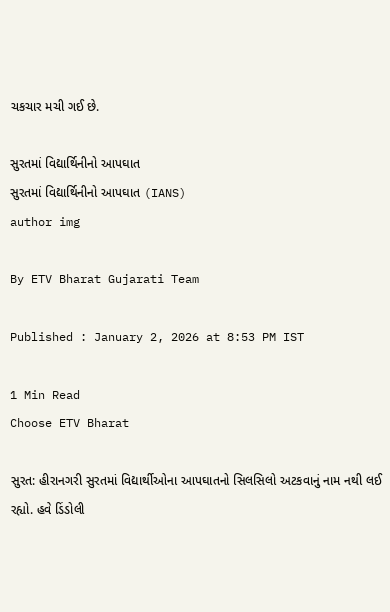ચકચાર મચી ગઈ છે.

સુરતમાં વિદ્યાર્થિનીનો આપઘાત
સુરતમાં વિદ્યાર્થિનીનો આપઘાત (IANS)
author img

By ETV Bharat Gujarati Team

Published : January 2, 2026 at 8:53 PM IST

1 Min Read
Choose ETV Bharat

સુરત: હીરાનગરી સુરતમાં વિદ્યાર્થીઓના આપઘાતનો સિલસિલો અટકવાનું નામ નથી લઈ રહ્યો. હવે ડિંડોલી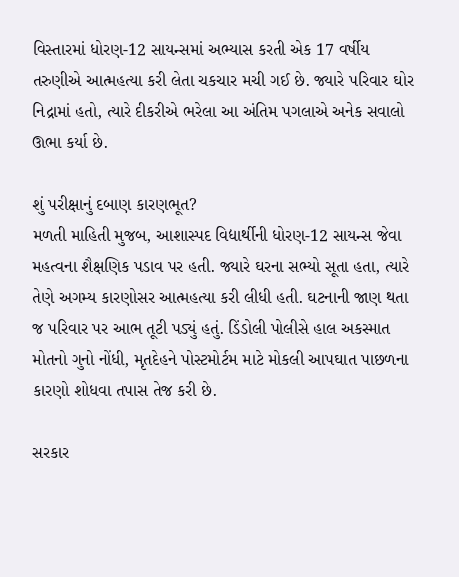વિસ્તારમાં ધોરણ-12 સાયન્સમાં અભ્યાસ કરતી એક 17 વર્ષીય તરુણીએ આત્મહત્યા કરી લેતા ચકચાર મચી ગઈ છે. જ્યારે પરિવાર ઘોર નિદ્રામાં હતો, ત્યારે દીકરીએ ભરેલા આ અંતિમ પગલાએ અનેક સવાલો ઊભા કર્યા છે.

શું પરીક્ષાનું દબાણ કારણભૂત?
મળતી માહિતી મુજબ, આશાસ્પદ વિદ્યાર્થીની ધોરણ-12 સાયન્સ જેવા મહત્વના શૈક્ષણિક પડાવ પર હતી. જ્યારે ઘરના સભ્યો સૂતા હતા, ત્યારે તેણે અગમ્ય કારણોસર આત્મહત્યા કરી લીધી હતી. ઘટનાની જાણ થતા જ પરિવાર પર આભ તૂટી પડ્યું હતું. ડિંડોલી પોલીસે હાલ અકસ્માત મોતનો ગુનો નોંધી, મૃતદેહને પોસ્ટમોર્ટમ માટે મોકલી આપઘાત પાછળના કારણો શોધવા તપાસ તેજ કરી છે.

સરકાર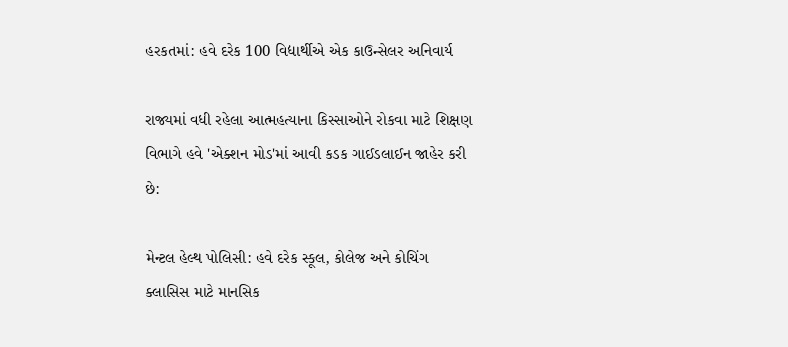હરકતમાં: હવે દરેક 100 વિદ્યાર્થીએ એક કાઉન્સેલર અનિવાર્ય

રાજ્યમાં વધી રહેલા આત્મહત્યાના કિસ્સાઓને રોકવા માટે શિક્ષણ વિભાગે હવે 'એક્શન મોડ'માં આવી કડક ગાઈડલાઈન જાહેર કરી છે:

મેન્ટલ હેલ્થ પોલિસી: હવે દરેક સ્કૂલ, કોલેજ અને કોચિંગ ક્લાસિસ માટે માનસિક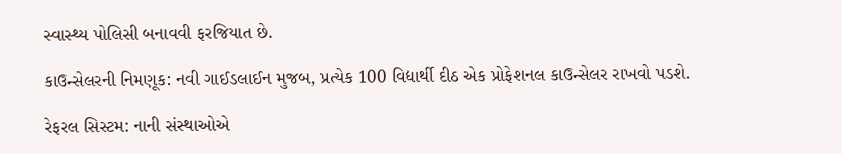સ્વાસ્થ્ય પોલિસી બનાવવી ફરજિયાત છે.

કાઉન્સેલરની નિમણૂક: નવી ગાઈડલાઈન મુજબ, પ્રત્યેક 100 વિદ્યાર્થી દીઠ એક પ્રોફેશનલ કાઉન્સેલર રાખવો પડશે.

રેફરલ સિસ્ટમ: નાની સંસ્થાઓએ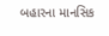બહારના માનસિક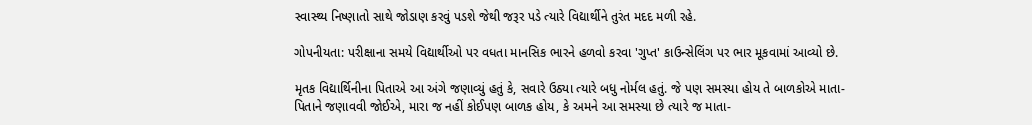સ્વાસ્થ્ય નિષ્ણાતો સાથે જોડાણ કરવું પડશે જેથી જરૂર પડે ત્યારે વિદ્યાર્થીને તુરંત મદદ મળી રહે.

ગોપનીયતા: પરીક્ષાના સમયે વિદ્યાર્થીઓ પર વધતા માનસિક ભારને હળવો કરવા 'ગુપ્ત' કાઉન્સેલિંગ પર ભાર મૂકવામાં આવ્યો છે.

મૃતક વિદ્યાર્થિનીના પિતાએ આ અંગે જણાવ્યું હતું કે, સવારે ઉઠ્યા ત્યારે બધુ નોર્મલ હતું. જે પણ સમસ્યા હોય તે બાળકોએ માતા-પિતાને જણાવવી જોઈએ, મારા જ નહીં કોઈપણ બાળક હોય, કે અમને આ સમસ્યા છે ત્યારે જ માતા-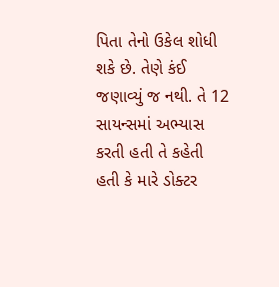પિતા તેનો ઉકેલ શોધી શકે છે. તેણે કંઈ જણાવ્યું જ નથી. તે 12 સાયન્સમાં અભ્યાસ કરતી હતી તે કહેતી હતી કે મારે ડોક્ટર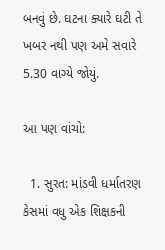બનવું છે. ઘટના ક્યારે ઘટી તે ખબર નથી પણ અમે સવારે 5.30 વાગ્યે જોયું.

આ પણ વાંચો:

  1. સુરત: માંડવી ધર્માતરણ કેસમાં વધુ એક શિક્ષકની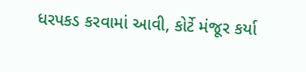ધરપકડ કરવામાં આવી, કોર્ટે મંજૂર કર્યા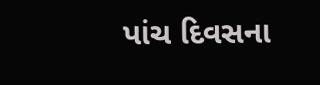પાંચ દિવસના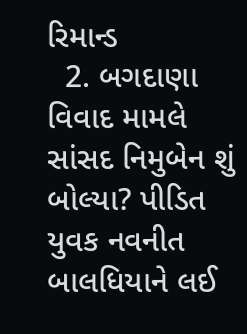રિમાન્ડ
  2. બગદાણા વિવાદ મામલે સાંસદ નિમુબેન શું બોલ્યા? પીડિત યુવક નવનીત બાલધિયાને લઈ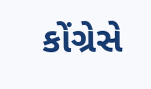કોંગ્રેસે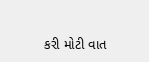કરી મોટી વાત